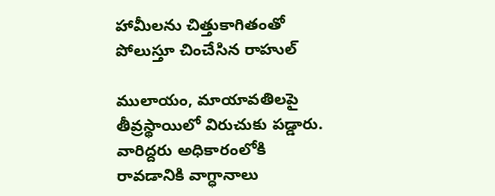హామీలను చిత్తుకాగితంతో పోలుస్తూ చించేసిన రాహుల్

ములాయం, మాయావతిలపై తీవ్రస్థాయిలో విరుచుకు పడ్డారు. వారిద్దరు అధికారంలోకి రావడానికి వాగ్ధానాలు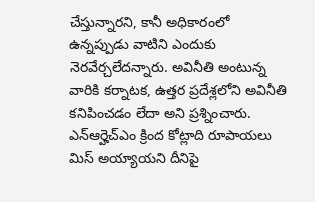చేస్తున్నారని, కానీ అధికారంలో ఉన్నప్పుడు వాటిని ఎందుకు నెరవేర్చలేదన్నారు. అవినీతి అంటున్న వారికి కర్నాటక, ఉత్తర ప్రదేశ్లలోని అవినీతి కనిపించడం లేదా అని ప్రశ్నించారు. ఎన్ఆర్హెచ్ఎం క్రింద కోట్లాది రూపాయలు మిస్ అయ్యాయని దీనిపై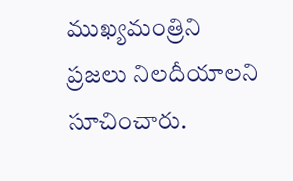ముఖ్యమంత్రిని ప్రజలు నిలదీయాలని సూచించారు.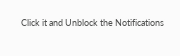Click it and Unblock the Notifications